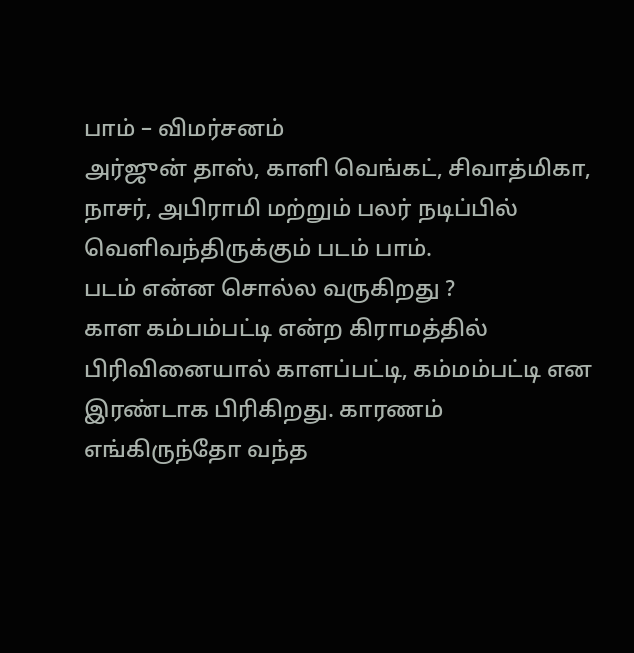பாம் – விமர்சனம்
அர்ஜுன் தாஸ், காளி வெங்கட், சிவாத்மிகா, நாசர், அபிராமி மற்றும் பலர் நடிப்பில் வெளிவந்திருக்கும் படம் பாம்.
படம் என்ன சொல்ல வருகிறது ?
காள கம்பம்பட்டி என்ற கிராமத்தில் பிரிவினையால் காளப்பட்டி, கம்மம்பட்டி என இரண்டாக பிரிகிறது. காரணம் எங்கிருந்தோ வந்த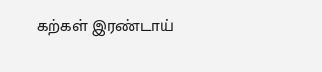கற்கள் இரண்டாய்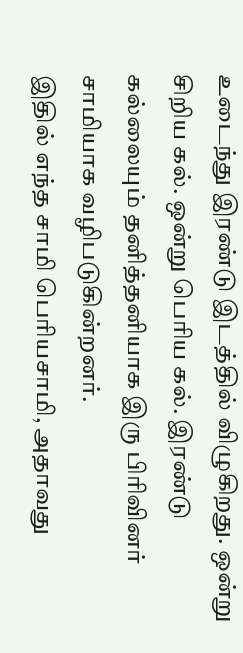உடைந்து இரண்டு இடத்தில் விழுகிறது. ஒன்று சிறிய கல். ஒன்று பெரிய கல். இரண்டு கல்லையும் தனித்தனியாக இரு பிரிவினர் சாமியாக வழிபடுகின்றனர்.
இதில் எந்த சாமி பெரியசாமி, அதாவது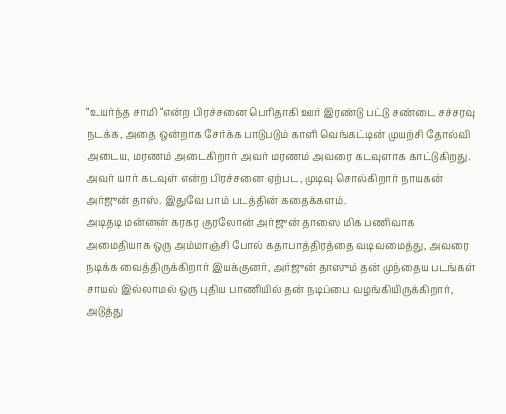“உயர்ந்த சாமி “என்ற பிரச்சனை பெரிதாகி ஊர் இரண்டு பட்டு சண்டை சச்சரவு நடக்க, அதை ஒன்றாக சேர்க்க பாடுபடும் காளி வெங்கட்டின் முயற்சி தோல்வி அடைய, மரணம் அடைகிறார் அவர் மரணம் அவரை கடவுளாக காட்டுகிறது.
அவர் யார் கடவுள் என்ற பிரச்சனை ஏற்பட, முடிவு சொல்கிறார் நாயகன் அர்ஜுன் தாஸ். இதுவே பாம் படத்தின் கதைக்களம்.
அடிதடி மன்னன் கரகர குரலோன் அர்ஜுன் தாஸை மிக பணிவாக அமைதியாக ஒரு அம்மாஞ்சி போல் கதாபாத்திரத்தை வடிவமைத்து, அவரை நடிக்க வைத்திருக்கிறார் இயக்குனர், அர்ஜுன் தாஸும் தன் முந்தைய படங்கள் சாயல் இல்லாமல் ஒரு புதிய பாணியில் தன் நடிப்பை வழங்கியிருக்கிறார்,
அடுத்து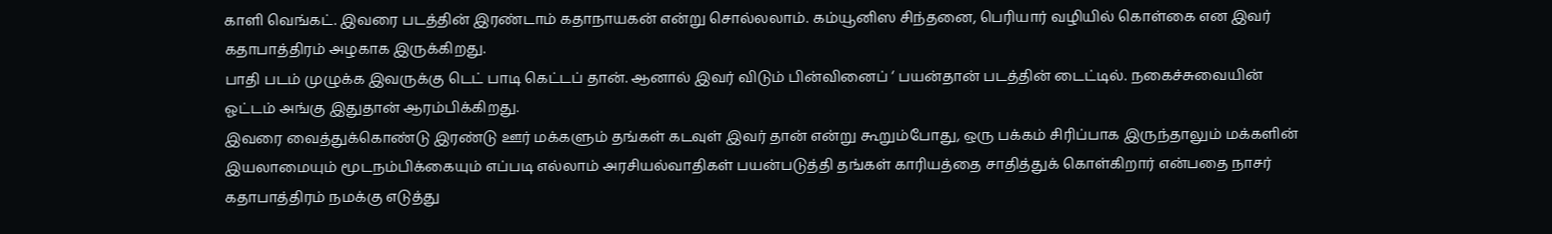காளி வெங்கட். இவரை படத்தின் இரண்டாம் கதாநாயகன் என்று சொல்லலாம். கம்யூனிஸ சிந்தனை, பெரியார் வழியில் கொள்கை என இவர் கதாபாத்திரம் அழகாக இருக்கிறது.
பாதி படம் முழுக்க இவருக்கு டெட் பாடி கெட்டப் தான். ஆனால் இவர் விடும் பின்வினைப் ‘ பயன்தான் படத்தின் டைட்டில். நகைச்சுவையின் ஓட்டம் அங்கு இதுதான் ஆரம்பிக்கிறது.
இவரை வைத்துக்கொண்டு இரண்டு ஊர் மக்களும் தங்கள் கடவுள் இவர் தான் என்று கூறும்போது, ஒரு பக்கம் சிரிப்பாக இருந்தாலும் மக்களின் இயலாமையும் மூடநம்பிக்கையும் எப்படி எல்லாம் அரசியல்வாதிகள் பயன்படுத்தி தங்கள் காரியத்தை சாதித்துக் கொள்கிறார் என்பதை நாசர் கதாபாத்திரம் நமக்கு எடுத்து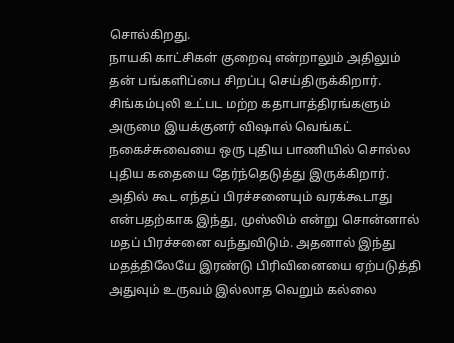சொல்கிறது.
நாயகி காட்சிகள் குறைவு என்றாலும் அதிலும் தன் பங்களிப்பை சிறப்பு செய்திருக்கிறார். சிங்கம்புலி உட்பட மற்ற கதாபாத்திரங்களும் அருமை இயக்குனர் விஷால் வெங்கட் நகைச்சுவையை ஒரு புதிய பாணியில் சொல்ல புதிய கதையை தேர்ந்தெடுத்து இருக்கிறார். அதில் கூட எந்தப் பிரச்சனையும் வரக்கூடாது என்பதற்காக இந்து, முஸ்லிம் என்று சொன்னால் மதப் பிரச்சனை வந்துவிடும். அதனால் இந்து மதத்திலேயே இரண்டு பிரிவினையை ஏற்படுத்தி அதுவும் உருவம் இல்லாத வெறும் கல்லை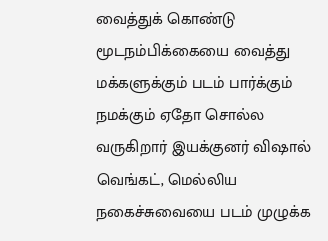வைத்துக் கொண்டு மூடநம்பிக்கையை வைத்து மக்களுக்கும் படம் பார்க்கும் நமக்கும் ஏதோ சொல்ல வருகிறார் இயக்குனர் விஷால் வெங்கட், மெல்லிய நகைச்சுவையை படம் முழுக்க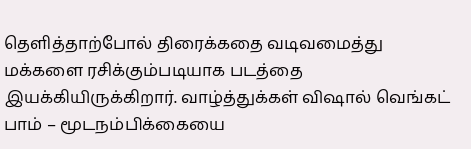தெளித்தாற்போல் திரைக்கதை வடிவமைத்து மக்களை ரசிக்கும்படியாக படத்தை இயக்கியிருக்கிறார். வாழ்த்துக்கள் விஷால் வெங்கட்
பாம் – மூடநம்பிக்கையை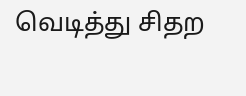வெடித்து சிதற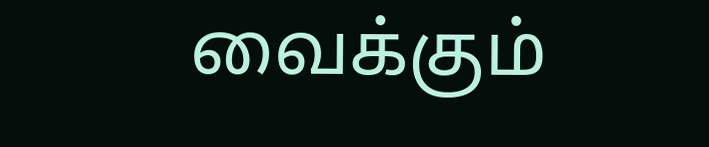வைக்கும்